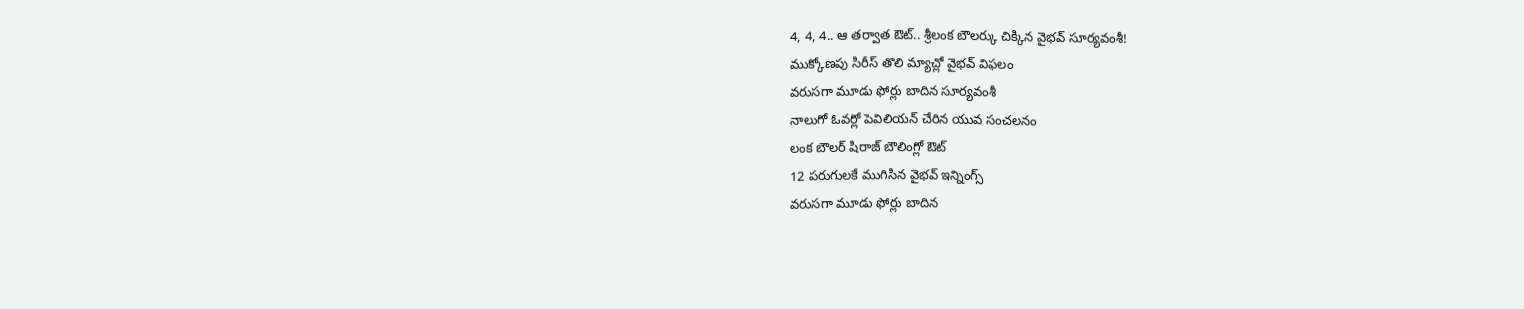4, 4, 4.. ఆ తర్వాత ఔట్.. శ్రీలంక బౌలర్కు చిక్కిన వైభవ్ సూర్యవంశీ!
ముక్కోణపు సిరీస్ తొలి మ్యాచ్లో వైభవ్ విఫలం
వరుసగా మూడు ఫోర్లు బాదిన సూర్యవంశీ
నాలుగో ఓవర్లో పెవిలియన్ చేరిన యువ సంచలనం
లంక బౌలర్ షిరాజ్ బౌలింగ్లో ఔట్
12 పరుగులకే ముగిసిన వైభవ్ ఇన్నింగ్స్
వరుసగా మూడు ఫోర్లు బాదిన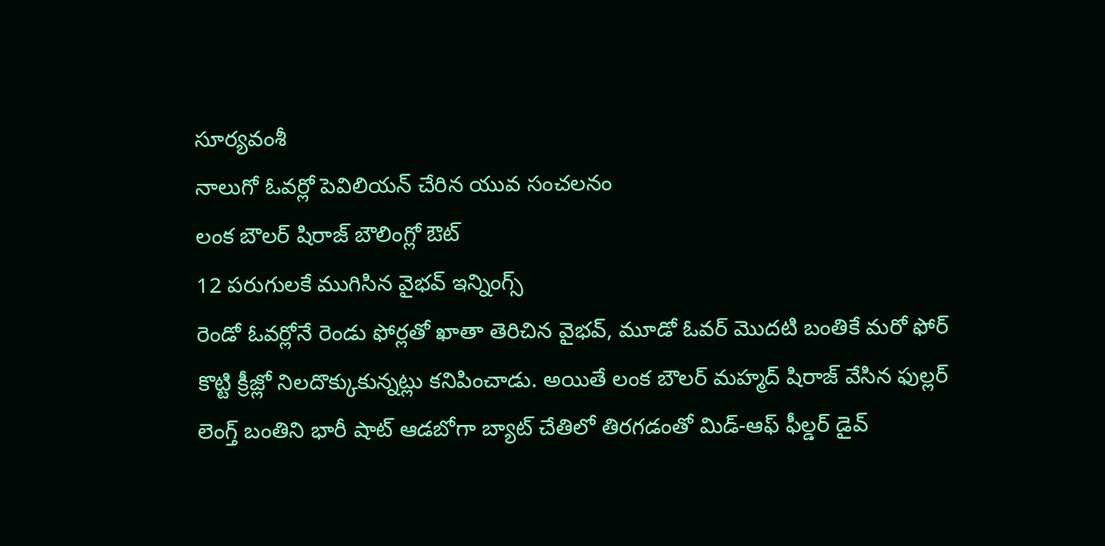సూర్యవంశీ
నాలుగో ఓవర్లో పెవిలియన్ చేరిన యువ సంచలనం
లంక బౌలర్ షిరాజ్ బౌలింగ్లో ఔట్
12 పరుగులకే ముగిసిన వైభవ్ ఇన్నింగ్స్
రెండో ఓవర్లోనే రెండు ఫోర్లతో ఖాతా తెరిచిన వైభవ్, మూడో ఓవర్ మొదటి బంతికే మరో ఫోర్ కొట్టి క్రీజ్లో నిలదొక్కుకున్నట్లు కనిపించాడు. అయితే లంక బౌలర్ మహ్మద్ షిరాజ్ వేసిన ఫుల్లర్ లెంగ్త్ బంతిని భారీ షాట్ ఆడబోగా బ్యాట్ చేతిలో తిరగడంతో మిడ్-ఆఫ్ ఫీల్డర్ డైవ్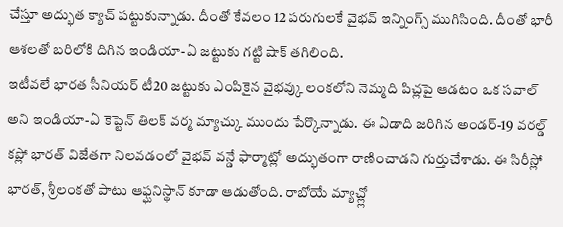చేస్తూ అద్భుత క్యాచ్ పట్టుకున్నాడు. దీంతో కేవలం 12 పరుగులకే వైభవ్ ఇన్నింగ్స్ ముగిసింది. దీంతో భారీ ఆశలతో బరిలోకి దిగిన ఇండియా-ఏ జట్టుకు గట్టి షాక్ తగిలింది.
ఇటీవలే భారత సీనియర్ టీ20 జట్టుకు ఎంపికైన వైభవ్కు లంకలోని నెమ్మది పిచ్లపై ఆడటం ఒక సవాల్ అని ఇండియా-ఏ కెప్టెన్ తిలక్ వర్మ మ్యాచ్కు ముందు పేర్కొన్నాడు. ఈ ఏడాది జరిగిన అండర్-19 వరల్డ్ కప్లో భారత్ విజేతగా నిలవడంలో వైభవ్ వన్డే ఫార్మాట్లో అద్భుతంగా రాణించాడని గుర్తుచేశాడు. ఈ సిరీస్లో భారత్, శ్రీలంకతో పాటు ఆఫ్ఘనిస్థాన్ కూడా ఆడుతోంది. రాబోయే మ్యాచ్ల్లో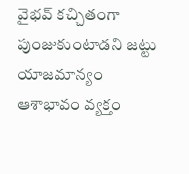వైభవ్ కచ్చితంగా పుంజుకుంటాడని జట్టు యాజమాన్యం ఆశాభావం వ్యక్తం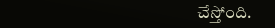చేస్తోంది.